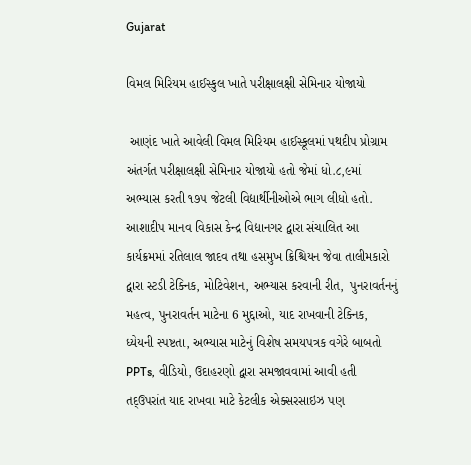Gujarat

વિમલ મિરિયમ હાઈસ્કુલ ખાતે પરીક્ષાલક્ષી સેમિનાર યોજાયો

 આણંદ ખાતે આવેલી વિમલ મિરિયમ હાઈસ્કૂલમાં પથદીપ પ્રોગ્રામ અંતર્ગત પરીક્ષાલક્ષી સેમિનાર યોજાયો હતો જેમાં ધો.૮,૯માં અભ્યાસ કરતી ૧૭૫ જેટલી વિદ્યાર્થીનીઓએ ભાગ લીધો હતો. આશાદીપ માનવ વિકાસ કેન્દ્ર વિદ્યાનગર દ્વારા સંચાલિત આ કાર્યક્રમમાં રતિલાલ જાદવ તથા હસમુખ ક્રિશ્ચિયન જેવા તાલીમકારો દ્વારા સ્ટડી ટેક્નિક, મોટિવેશન, અભ્યાસ કરવાની રીત,  પુનરાવર્તનનું મહત્વ, પુનરાવર્તન માટેના 6 મુદ્દાઓ, યાદ રાખવાની ટેક્નિક,  ધ્યેયની સ્પષ્ટતા, અભ્યાસ માટેનું વિશેષ સમયપત્રક વગેરે બાબતો PPTs, વીડિયો, ઉદાહરણો દ્વારા સમજાવવામાં આવી હતી તદ્ઉપરાંત યાદ રાખવા માટે કેટલીક એક્સરસાઇઝ પણ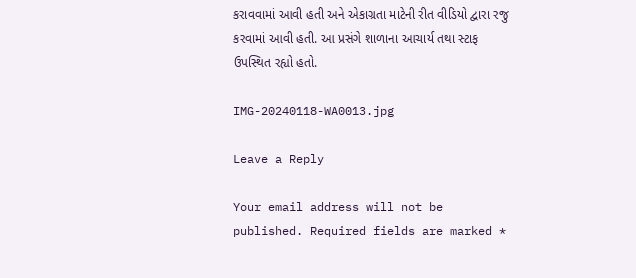કરાવવામાં આવી હતી અને એકાગ્રતા માટેની રીત વીડિયો દ્વારા રજુ કરવામાં આવી હતી. આ પ્રસંગે શાળાના આચાર્ય તથા સ્ટાફ ઉપસ્થિત રહ્યો હતો.

IMG-20240118-WA0013.jpg

Leave a Reply

Your email address will not be published. Required fields are marked *